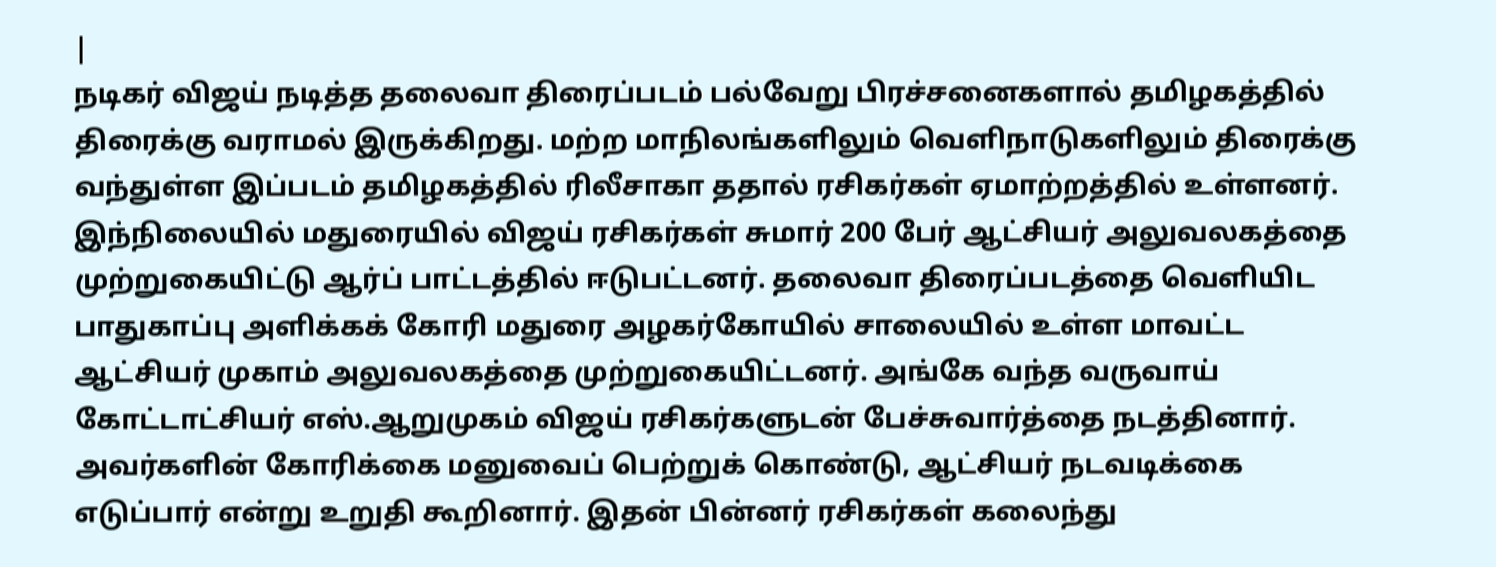|
நடிகர் விஜய் நடித்த தலைவா திரைப்படம் பல்வேறு பிரச்சனைகளால் தமிழகத்தில் திரைக்கு வராமல் இருக்கிறது. மற்ற மாநிலங்களிலும் வெளிநாடுகளிலும் திரைக்கு வந்துள்ள இப்படம் தமிழகத்தில் ரிலீசாகா ததால் ரசிகர்கள் ஏமாற்றத்தில் உள்ளனர். இந்நிலையில் மதுரையில் விஜய் ரசிகர்கள் சுமார் 200 பேர் ஆட்சியர் அலுவலகத்தை முற்றுகையிட்டு ஆர்ப் பாட்டத்தில் ஈடுபட்டனர். தலைவா திரைப்படத்தை வெளியிட பாதுகாப்பு அளிக்கக் கோரி மதுரை அழகர்கோயில் சாலையில் உள்ள மாவட்ட ஆட்சியர் முகாம் அலுவலகத்தை முற்றுகையிட்டனர். அங்கே வந்த வருவாய் கோட்டாட்சியர் எஸ்.ஆறுமுகம் விஜய் ரசிகர்களுடன் பேச்சுவார்த்தை நடத்தினார். அவர்களின் கோரிக்கை மனுவைப் பெற்றுக் கொண்டு, ஆட்சியர் நடவடிக்கை எடுப்பார் என்று உறுதி கூறினார். இதன் பின்னர் ரசிகர்கள் கலைந்து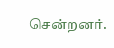சென்றனர்.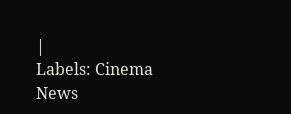|
Labels: Cinema News